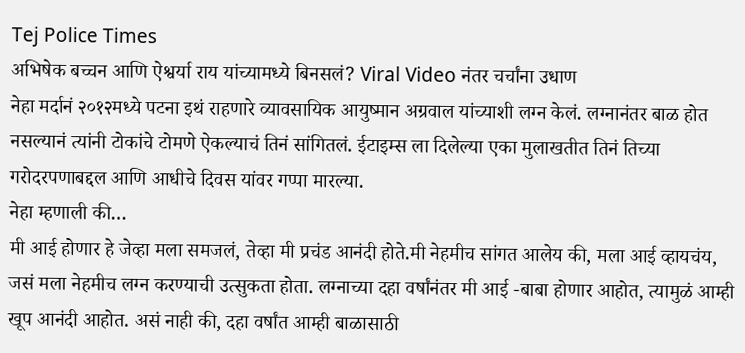Tej Police Times
अभिषेक बच्चन आणि ऐश्वर्या राय यांच्यामध्ये बिनसलं? Viral Video नंतर चर्चांना उधाण
नेहा मर्दानं २०१२मध्ये पटना इथं राहणारे व्यावसायिक आयुष्मान अग्रवाल यांच्याशी लग्न केलं. लग्नानंतर बाळ होत नसल्यानं त्यांनी टोकांचे टोमणे ऐकल्याचं तिनं सांगितलं. ईटाइम्स ला दिलेल्या एका मुलाखतीत तिनं तिच्या गरोदरपणाबद्दल आणि आधीचे दिवस यांवर गप्पा मारल्या.
नेहा म्हणाली की…
मी आई होणार हे जेव्हा मला समजलं, तेव्हा मी प्रचंड आनंदी होते.मी नेहमीच सांगत आलेय की, मला आई व्हायचंय, जसं मला नेहमीच लग्न करण्याची उत्सुकता होता. लग्नाच्या दहा वर्षांनंतर मी आई -बाबा होणार आहोत, त्यामुळं आम्ही खूप आनंदी आहोत. असं नाही की, दहा वर्षांत आम्ही बाळासाठी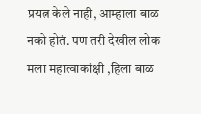प्रयत्न केले नाही, आम्हाला बाळ नको होतं. पण तरी देखील लोक मला महात्वाकांक्षी ,हिला बाळ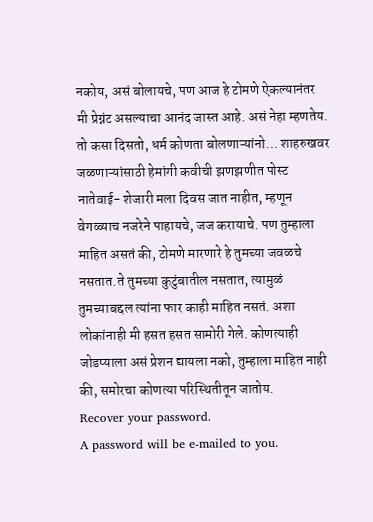नकोय, असं बोलायचे, पण आज हे टोमणे ऐकल्यानंतर मी प्रेग्नंट असल्याचा आनंद जास्त आहे. असं नेहा म्हणतेय.
तो कसा दिसतो, धर्म कोणता बोलणाऱ्यांनो… शाहरुखवर जळणाऱ्यांसाठी हेमांगी कवीची झणझणीत पोस्ट
नातेवाई- शेजारी मला दिवस जात नाहीत, म्हणून वेगळ्याच नजरेने पाहायचे, जज करायाचे. पण तुम्हाला माहित असतं की, टोमणे मारणारे हे तुमच्या जवळचे नसतात.ते तुमच्या कुटुंबातील नसतात, त्यामुळं तुमच्याबद्दल त्यांना फार काही माहित नसतं. अशा लोकांनाही मी हसत हसत सामोरी गेले. कोणत्याही जोडप्याला असं प्रेशन द्यायला नको, तुम्हाला माहित नाही की, समोरचा कोणत्या परिस्थितीतून जातोय.
Recover your password.
A password will be e-mailed to you.